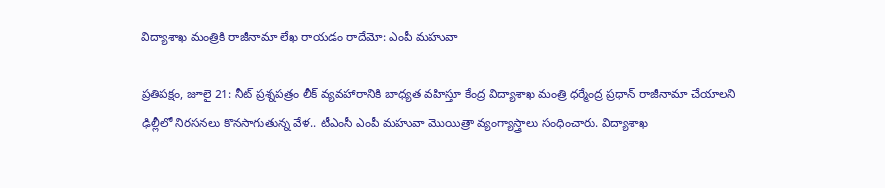విద్యాశాఖ మంత్రికి రాజీనామా లేఖ రాయడం రాదేమో: ఎంపీ మహువా

ప్రతిపక్షం, జూలై 21: నీట్‌ ప్రశ్నపత్రం లీక్‌ వ్యవహారానికి బాధ్యత వహిస్తూ కేంద్ర విద్యాశాఖ మంత్రి ధర్మేంద్ర ప్రధాన్‌ రాజీనామా చేయాలని ఢిల్లీలో నిరసనలు కొనసాగుతున్న వేళ.. టీఎంసీ ఎంపీ మహువా మొయిత్రా వ్యంగ్యాస్త్రాలు సంధించారు. విద్యాశాఖ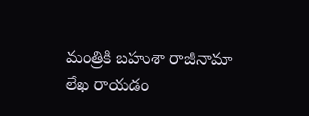మంత్రికి బహుశా రాజీనామా లేఖ రాయడం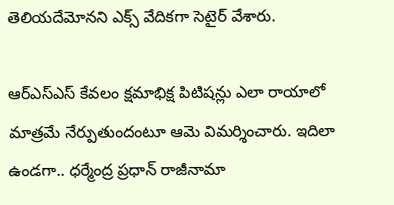తెలియదేమోనని ఎక్స్‌ వేదికగా సెటైర్‌ వేశారు.

ఆర్‌ఎస్‌ఎస్‌ కేవలం క్షమాభిక్ష పిటిషన్లు ఎలా రాయాలో మాత్రమే నేర్పుతుందంటూ ఆమె విమర్శించారు. ఇదిలా ఉండగా.. ధర్మేంద్ర ప్రధాన్‌ రాజీనామా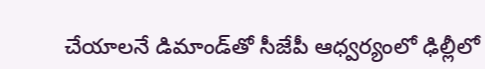చేయాలనే డిమాండ్‌తో సీజేపీ ఆధ్వర్యంలో ఢిల్లీలో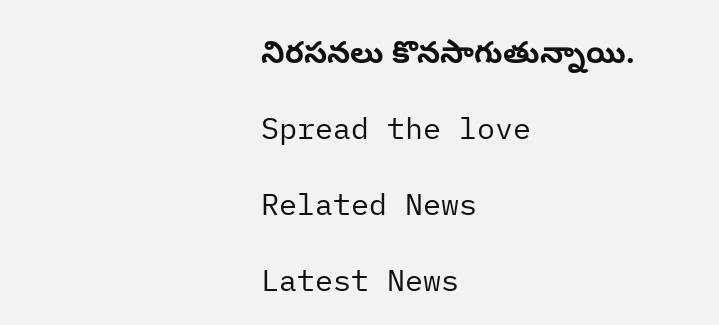నిరసనలు కొనసాగుతున్నాయి.

Spread the love

Related News

Latest News